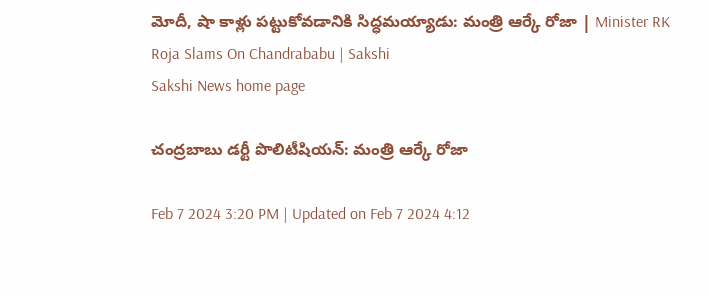మోదీ, షా కాళ్లు పట్టుకోవడానికి సిద్ధమయ్యాడు: మంత్రి ఆర్కే రోజా | Minister RK Roja Slams On Chandrababu | Sakshi
Sakshi News home page

చంద్రబాబు డర్టీ పొలిటీషియన్: మంత్రి ఆర్కే రోజా

Feb 7 2024 3:20 PM | Updated on Feb 7 2024 4:12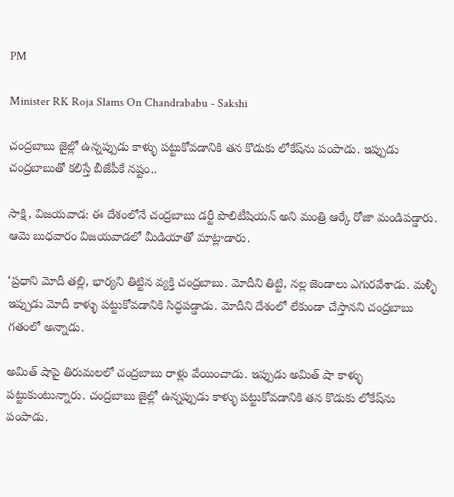PM

Minister RK Roja Slams On Chandrababu - Sakshi

చంద్రబాబు జైల్లో ఉన్నప్పుడు కాళ్ళు పట్టుకోవడానికి తన కొడుకు లోకేష్‌ను పంపాడు. ఇప్పుడు చంద్రబాబుతో కలిస్తే బీజేపీకే నష్టం..

సాక్షి, విజయవాడ: ఈ దేశంలోనే చంద్రబాబు డర్టీ పొలిటీషియన్ అని మంత్రి ఆర్కే రోజా మండిపడ్డారు. ఆమె బుధవారం విజయవాడలో మీడియాతో మాట్లాడారు.

‘ప్రధాని మోదీ తల్లి, భార్యని తిట్టిన వ్యక్తి చంద్రబాబు. మోదీని తిట్టి, నల్ల జెండాలు ఎగురవేశాడు. మళ్ళీ ఇప్పుడు మోదీ కాళ్ళు పట్టుకోవడానికి సిద్ధపడ్డాడు. మోదీని దేశంలో లేకుండా చేస్తానని చంద్రబాబు గతంలో అన్నాడు.

అమిత్ షాపై తిరుమలలో చంద్రబాబు రాళ్లు వేయించాడు. ఇప్పుడు అమిత్ షా కాళ్ళు పట్టుకుంటున్నారు. చంద్రబాబు జైల్లో ఉన్నప్పుడు కాళ్ళు పట్టుకోవడానికి తన కొడుకు లోకేష్‌ను పంపాడు.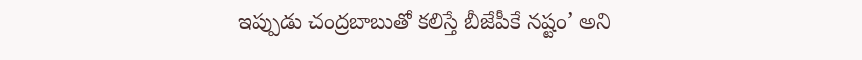ఇప్పుడు చంద్రబాబుతో కలిస్తే బీజేపీకే నష్టం’ అని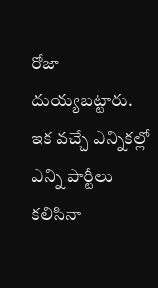రోజా దుయ్యబట్టారు. ఇక వచ్చే ఎన్నికల్లో ఎన్ని పార్టీలు కలిసినా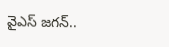వైఎస్‌ జగన్..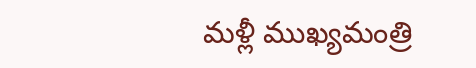మళ్లీ ముఖ్యమంత్రి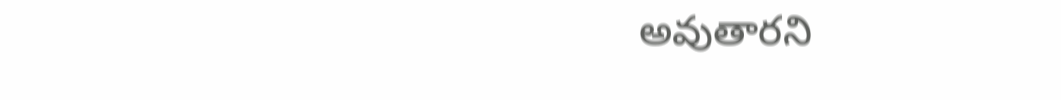అవుతారని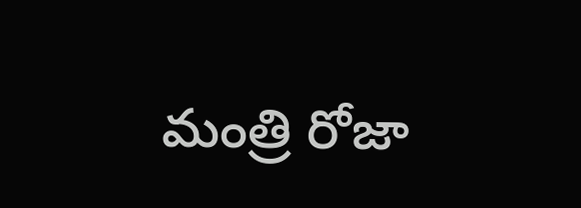మంత్రి రోజా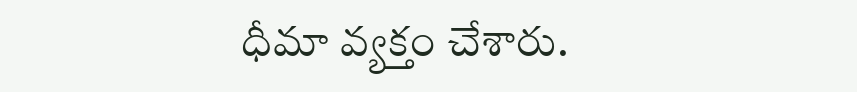ధీమా వ్యక్తం చేశారు.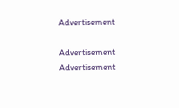Advertisement

Advertisement
Advertisement